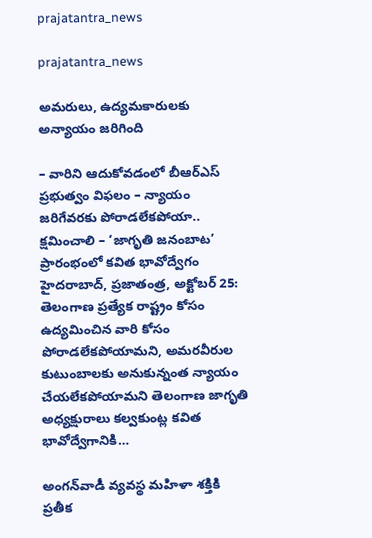prajatantra_news

prajatantra_news

అమరులు, ఉద్యమకారులకు అన్యాయం జ‌రిగింది

– వారిని ఆదుకోవడంలో బీఆర్‌ఎస్‌ ప్రభుత్వం విఫలం – న్యాయం జరిగేవరకు పోరాడలేకపోయా.. క్షమించాలి – ‘జాగృతి జనంబాట’ ప్రారంభంలో కవిత భావోద్వేగం హైదరాబాద్‌, ప్రజాతంత్ర, అక్టోబర్‌ 25: తెలంగాణ ప్రత్యేక రాష్ట్రం కోసం ఉద్యమించిన వారి కోసం పోరాడలేకపోయామని, అమరవీరుల కుటుంబాలకు అనుకున్నంత న్యాయం చేయలేకపోయామని తెలంగాణ జాగృతి అధ్యక్షురాలు కల్వకుంట్ల కవిత భావోద్వేగానికి…

అంగన్‌వాడీ వ్యవస్థ మహిళా శక్తికి ప్రతీక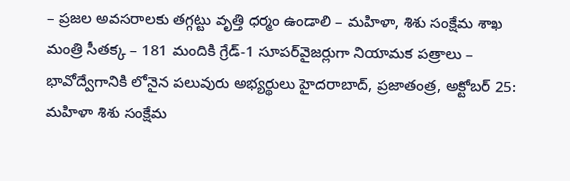– ప్రజల అవసరాలకు తగ్గట్టు వృత్తి ధర్మం ఉండాలి – మహిళా, శిశు సంక్షేమ శాఖ మంత్రి సీతక్క – 181 మందికి గ్రేడ్‌-1 సూపర్‌వైజర్లుగా నియామక పత్రాలు – భావోద్వేగానికి లోనైన పలువురు అభ్యర్థులు హైదరాబాద్‌, ప్రజాతంత్ర, అక్టోబర్‌ 25: మహిళా శిశు సంక్షేమ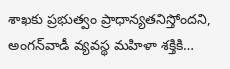శాఖకు ప్రభుత్వం ప్రాధాన్యతనిస్తోందని, అంగన్‌వాడీ వ్యవస్థ మహిళా శక్తికి…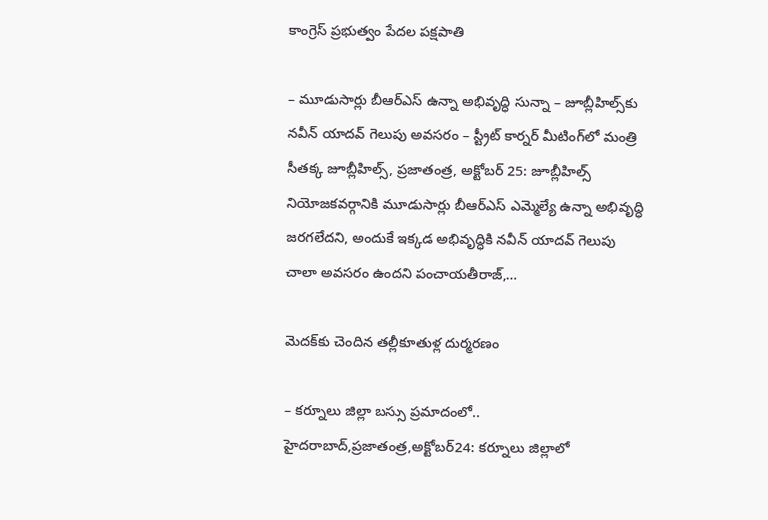కాంగ్రెస్‌ ప్రభుత్వం పేదల పక్షపాతి

– మూడుసార్లు బీఆర్‌ఎస్‌ ఉన్నా అభివృద్ధి సున్నా – జూబ్లీహిల్స్‌కు నవీన్‌ యాదవ్‌ గెలుపు అవసరం – స్ట్రీట్‌ కార్నర్‌ మీటింగ్‌లో మంత్రి సీతక్క జూబ్లీహిల్స్‌, ప్రజాతంత్ర, అక్టోబర్‌ 25: జూబ్లీహిల్స్‌ నియోజకవర్గానికి మూడుసార్లు బీఆర్‌ఎస్‌ ఎమ్మెల్యే ఉన్నా అభివృద్ధి జరగలేదని, అందుకే ఇక్కడ అభివృద్ధికి నవీన్‌ యాదవ్‌ గెలుపు చాలా అవసరం ఉందని పంచాయతీరాజ్‌,…

మెదక్‌కు చెందిన తల్లీకూతుళ్ల దుర్మరణం

– క‌ర్నూలు జిల్లా బ‌స్సు ప్ర‌మాదంలో.. హైదరాబాద్‌,ప్రజాతంత్ర,అక్టోబర్‌24: కర్నూలు జిల్లాలో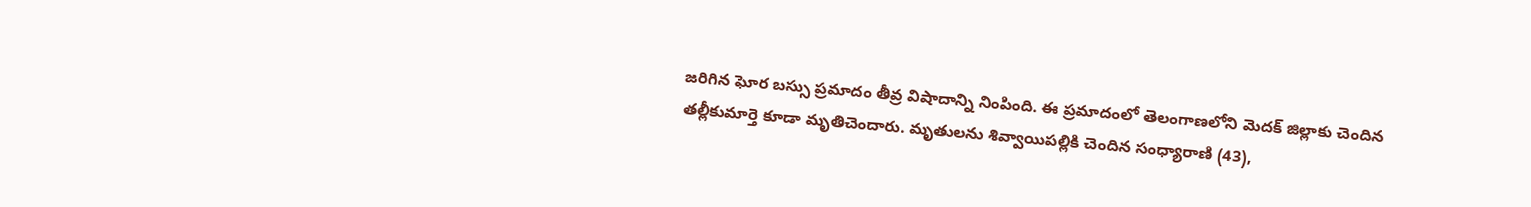జరిగిన ఘోర బస్సు ప్రమాదం తీవ్ర విషాదాన్ని నింపింది. ఈ ప్రమాదంలో తెలంగాణలోని మెదక్‌ ‌జిల్లాకు చెందిన తల్లీకుమార్తె కూడా మృతిచెందారు. మృతులను శివ్వాయిపల్లికి చెందిన సంధ్యారాణి (43),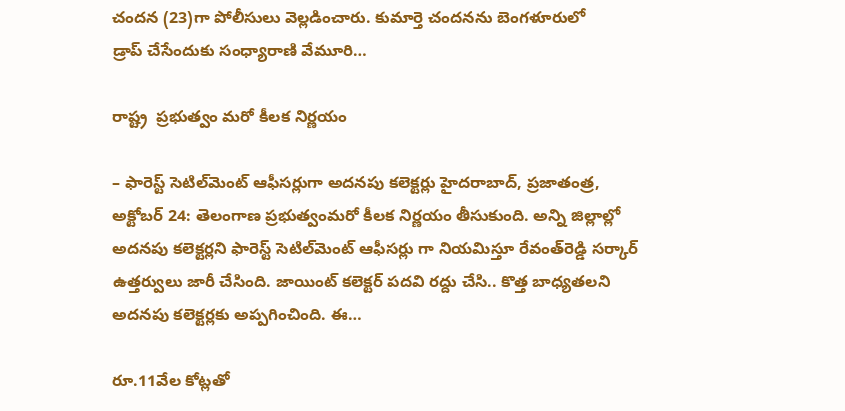చందన (23)గా పోలీసులు వెల్లడించారు. కుమార్తె చందనను బెంగళూరులో డ్రాప్‌ ‌చేసేందుకు సంధ్యారాణి వేమూరి…

రాష్ట్ర  ప్రభుత్వం మరో కీలక నిర్ణయం

– ఫారెస్ట్ ‌సెటిల్‌మెంట్‌ ఆఫీసర్లుగా అదనపు కలెక్టర్లు హైదరాబాద్‌, ప్రజాతంత్ర, అక్టోబర్‌ 24: తెలంగాణ ప్రభుత్వంమరో కీలక నిర్ణయం తీసుకుంది. అన్ని జిల్లాల్లో అదనపు కలెక్టర్లని ఫారెస్ట్ ‌సెటిల్‌మెంట్‌ ఆఫీసర్లు గా నియమిస్తూ రేవంత్‌రెడ్డి సర్కార్‌ ఉత్తర్వులు జారీ చేసింది. జాయింట్‌ ‌కలెక్టర్‌ ‌పదవి రద్దు చేసి.. కొత్త బాధ్యతలని అదనపు కలెక్టర్లకు అప్పగించింది. ఈ…

రూ.11వేల కోట్లతో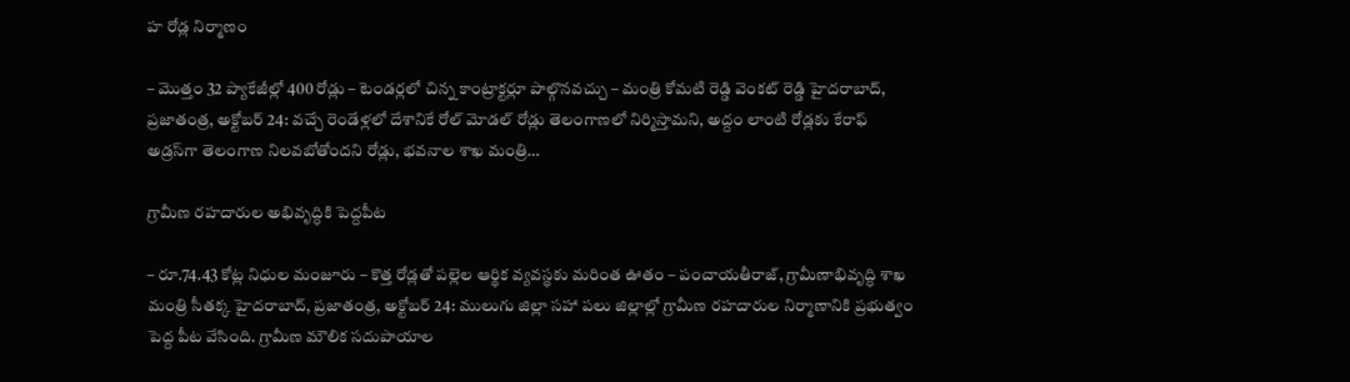హ రోడ్ల నిర్మాణం

– మొత్తం 32 ప్యాకేజీల్లో 400 రోడ్లు – టెండర్లలో చిన్న కాంట్రాక్టర్లూ పాల్గొనవచ్చు – మంత్రి కోమటి రెడ్డి వెంకట్‌ రెడ్డి హైదరాబాద్‌, ప్రజాతంత్ర, అక్టోబర్‌ 24: వచ్చే రెండేళ్లలో దేశానికే రోల్‌ మోడల్‌ రోడ్లు తెలంగాణలో నిర్మిస్తామని, అద్దం లాంటి రోడ్లకు కేరాఫ్‌ అడ్రస్‌గా తెలంగాణ నిలవబోతోందని రోడ్లు, భవనాల శాఖ మంత్రి…

గ్రామీణ రహదారుల అభివృద్ధికి పెద్దపీట

– రూ.74.43 కోట్ల నిధుల మంజూరు – కొత్త రోడ్లతో పల్లెల ఆర్థిక వ్యవస్థకు మరింత ఊతం – పంచాయతీరాజ్‌, గ్రామీణాభివృద్ధి శాఖ మంత్రి సీతక్క హైదరాబాద్‌, ప్రజాతంత్ర, అక్టోబర్‌ 24: ములుగు జిల్లా సహా పలు జిల్లాల్లో గ్రామీణ రహదారుల నిర్మాణానికి ప్రభుత్వం పెద్ద పీట వేసింది. గ్రామీణ మౌలిక సదుపాయాల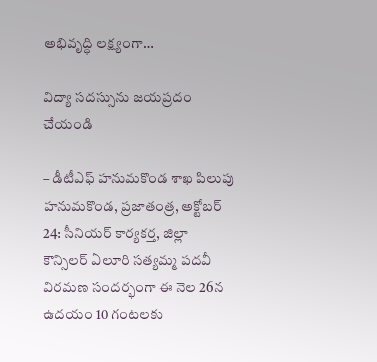అభివృద్ధి లక్ష్యంగా…

విద్యా సదస్సును జయప్రదం చేయండి

– డీటీఎఫ్‌ హనుమకొండ శాఖ పిలుపు హనుమకొండ, ప్రజాతంత్ర, అక్టోబర్‌ 24: సీనియర్‌ కార్యకర్త, జిల్లా కౌన్సిలర్‌ ఏలూరి సత్యమ్మ పదవీ విరమణ సందర్భంగా ఈ నెల 26న ఉదయం 10 గంటలకు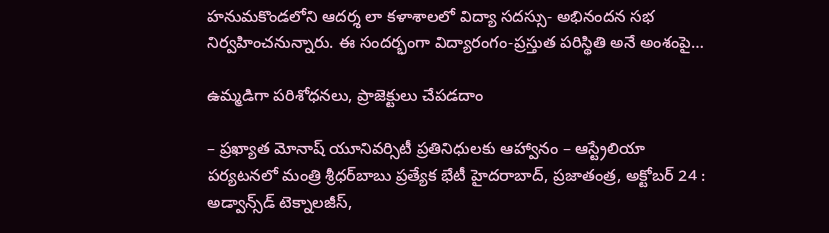హనుమకొండలోని ఆదర్శ లా కళాశాలలో విద్యా సదస్సు- అభినందన సభ నిర్వహించనున్నారు. ఈ సందర్భంగా విద్యారంగం-ప్రస్తుత పరిస్థితి అనే అంశంపై…

ఉమ్మడిగా పరిశోధనలు, ప్రాజెక్టులు చేపడదాం

– ప్రఖ్యాత మోనాష్‌ యూనివర్సిటీ ప్రతినిధులకు ఆహ్వానం – ఆస్ట్రేలియా పర్యటనలో మంత్రి శ్రీధర్‌బాబు ప్రత్యేక భేటీ హైదరాబాద్‌, ప్రజాతంత్ర, అక్టోబర్‌ 24 : అడ్వాన్స్‌డ్‌ టెక్నాలజీస్‌,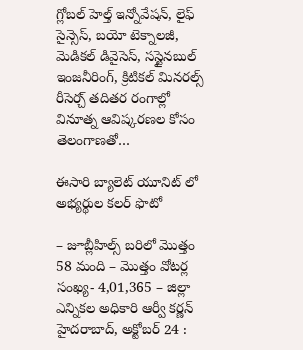గ్లోబల్‌ హెల్త్‌ ఇన్నోవేషన్‌, లైఫ్‌ సైన్సెస్‌, బయో టెక్నాలజీ, మెడికల్‌ డివైసెస్‌, సస్టైనబుల్‌ ఇంజనీరింగ్‌, క్రిటికల్‌ మినరల్స్‌ రీసెర్చ్‌ తదితర రంగాల్లో వినూత్న ఆవిష్కరణల కోసం తెలంగాణతో…

ఈసారి బ్యాలెట్ యూనిట్ లో  అభ్యర్థుల కలర్ ఫొటో

– జూబ్లీహిల్స్ బరిలో మొత్తం 58 మంది – మొత్తం వోటర్ల సంఖ్య- 4,01,365 – జిల్లా ఎన్నిక‌ల అధికారి ఆర్వీ కర్ణన్ హైద‌రాబాద్‌, అక్టోబ‌ర్ 24 :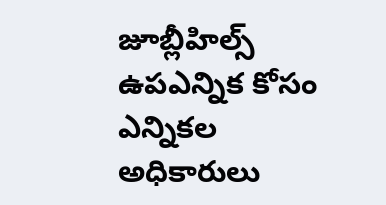జూబ్లీహిల్స్ ఉపఎన్నిక కోసం ఎన్నిక‌ల అధికారులు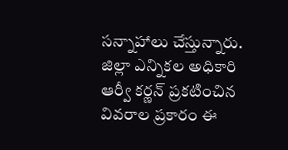స‌న్నాహాలు చేస్తున్నారు. జిల్లా ఎన్నికల అధికారి ఆర్వీ కర్ణన్ ప్రకటించిన వివరాల ప్రకారం ఈ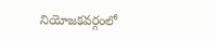నియోజకవర్గంలో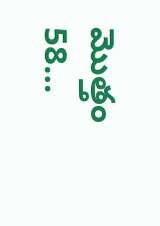మొత్తం 58…